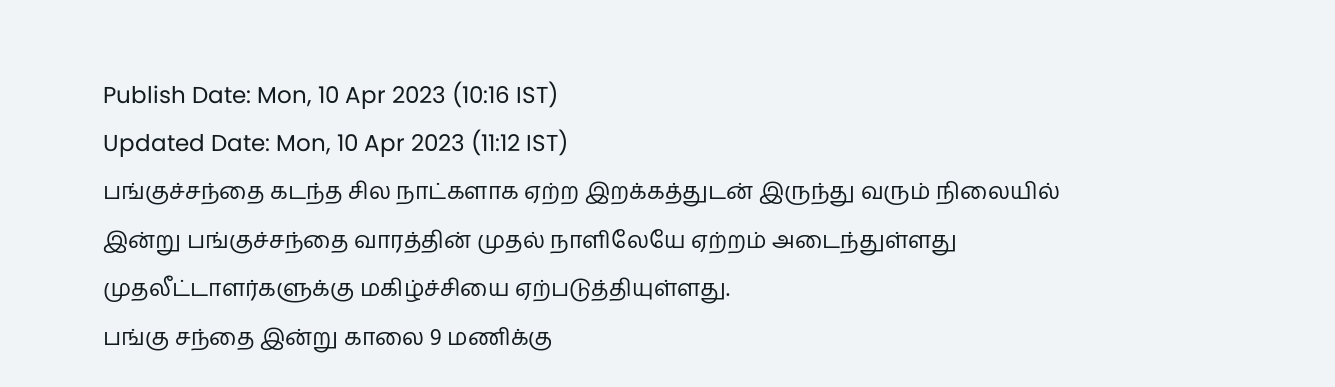Publish Date: Mon, 10 Apr 2023 (10:16 IST)
Updated Date: Mon, 10 Apr 2023 (11:12 IST)
பங்குச்சந்தை கடந்த சில நாட்களாக ஏற்ற இறக்கத்துடன் இருந்து வரும் நிலையில் இன்று பங்குச்சந்தை வாரத்தின் முதல் நாளிலேயே ஏற்றம் அடைந்துள்ளது முதலீட்டாளர்களுக்கு மகிழ்ச்சியை ஏற்படுத்தியுள்ளது.
பங்கு சந்தை இன்று காலை 9 மணிக்கு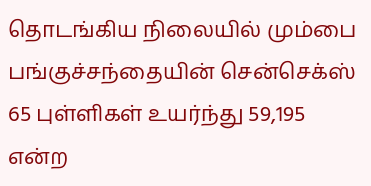தொடங்கிய நிலையில் மும்பை பங்குச்சந்தையின் சென்செக்ஸ் 65 புள்ளிகள் உயர்ந்து 59,195 என்ற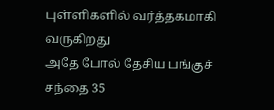புள்ளிகளில் வர்த்தகமாகி வருகிறது
அதே போல் தேசிய பங்குச் சந்தை 35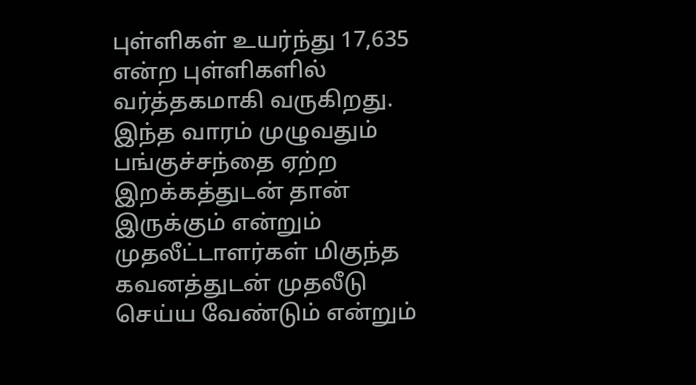புள்ளிகள் உயர்ந்து 17,635 என்ற புள்ளிகளில் வர்த்தகமாகி வருகிறது. இந்த வாரம் முழுவதும் பங்குச்சந்தை ஏற்ற இறக்கத்துடன் தான் இருக்கும் என்றும் முதலீட்டாளர்கள் மிகுந்த கவனத்துடன் முதலீடு செய்ய வேண்டும் என்றும்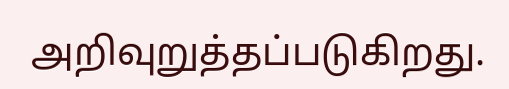அறிவுறுத்தப்படுகிறது.